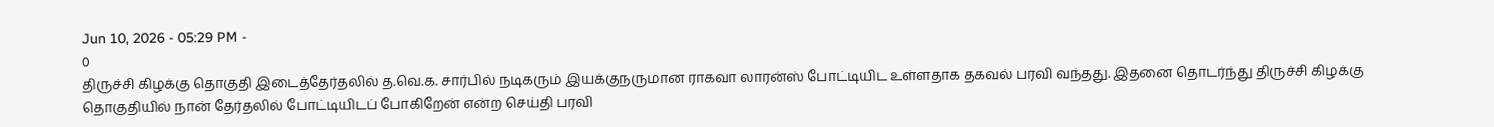Jun 10, 2026 - 05:29 PM -
0
திருச்சி கிழக்கு தொகுதி இடைத்தேர்தலில் த.வெ.க. சார்பில் நடிகரும் இயக்குநருமான ராகவா லாரன்ஸ் போட்டியிட உள்ளதாக தகவல் பரவி வந்தது. இதனை தொடர்ந்து திருச்சி கிழக்கு தொகுதியில் நான் தேர்தலில் போட்டியிடப் போகிறேன் என்ற செய்தி பரவி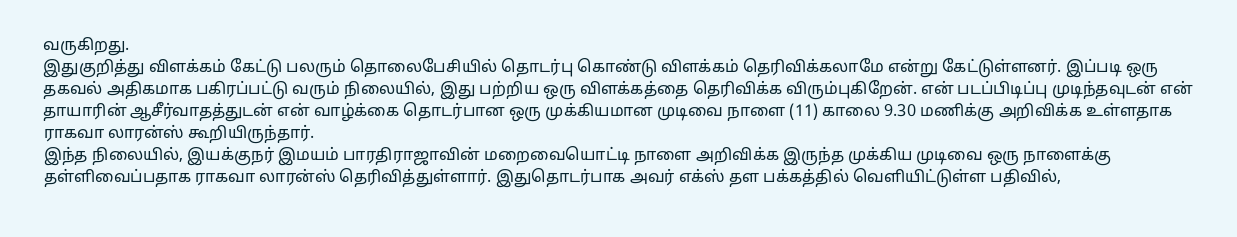வருகிறது.
இதுகுறித்து விளக்கம் கேட்டு பலரும் தொலைபேசியில் தொடர்பு கொண்டு விளக்கம் தெரிவிக்கலாமே என்று கேட்டுள்ளனர். இப்படி ஒரு தகவல் அதிகமாக பகிரப்பட்டு வரும் நிலையில், இது பற்றிய ஒரு விளக்கத்தை தெரிவிக்க விரும்புகிறேன். என் படப்பிடிப்பு முடிந்தவுடன் என் தாயாரின் ஆசீர்வாதத்துடன் என் வாழ்க்கை தொடர்பான ஒரு முக்கியமான முடிவை நாளை (11) காலை 9.30 மணிக்கு அறிவிக்க உள்ளதாக ராகவா லாரன்ஸ் கூறியிருந்தார்.
இந்த நிலையில், இயக்குநர் இமயம் பாரதிராஜாவின் மறைவையொட்டி நாளை அறிவிக்க இருந்த முக்கிய முடிவை ஒரு நாளைக்கு தள்ளிவைப்பதாக ராகவா லாரன்ஸ் தெரிவித்துள்ளார். இதுதொடர்பாக அவர் எக்ஸ் தள பக்கத்தில் வெளியிட்டுள்ள பதிவில்,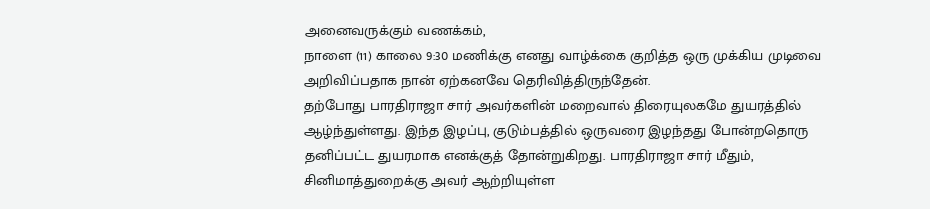அனைவருக்கும் வணக்கம்,
நாளை (11) காலை 9:30 மணிக்கு எனது வாழ்க்கை குறித்த ஒரு முக்கிய முடிவை அறிவிப்பதாக நான் ஏற்கனவே தெரிவித்திருந்தேன்.
தற்போது பாரதிராஜா சார் அவர்களின் மறைவால் திரையுலகமே துயரத்தில் ஆழ்ந்துள்ளது. இந்த இழப்பு, குடும்பத்தில் ஒருவரை இழந்தது போன்றதொரு தனிப்பட்ட துயரமாக எனக்குத் தோன்றுகிறது. பாரதிராஜா சார் மீதும், சினிமாத்துறைக்கு அவர் ஆற்றியுள்ள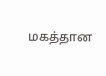மகத்தான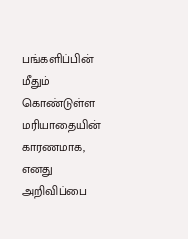பங்களிப்பின் மீதும் கொண்டுள்ள மரியாதையின் காரணமாக, எனது அறிவிப்பை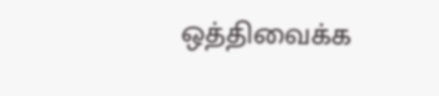ஒத்திவைக்க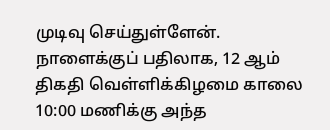முடிவு செய்துள்ளேன்.
நாளைக்குப் பதிலாக, 12 ஆம் திகதி வெள்ளிக்கிழமை காலை 10:00 மணிக்கு அந்த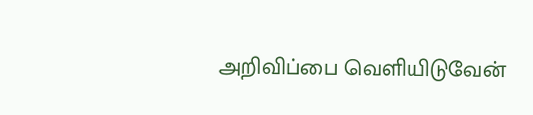அறிவிப்பை வெளியிடுவேன்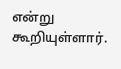என்று கூறியுள்ளார்.